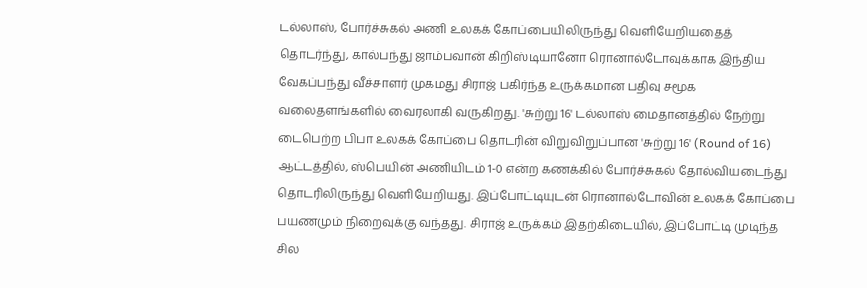டல்லாஸ், போர்ச்சுகல் அணி உலகக் கோப்பையிலிருந்து வெளியேறியதைத் தொடர்ந்து, கால்பந்து ஜாம்பவான் கிறிஸ்டியானோ ரொனால்டோவுக்காக இந்திய வேகப்பந்து வீச்சாளர் முகமது சிராஜ் பகிர்ந்த உருக்கமான பதிவு சமூக வலைதளங்களில் வைரலாகி வருகிறது. 'சுற்று 16' டல்லாஸ் மைதானத்தில் நேற்று டைபெற்ற பிபா உலகக் கோப்பை தொடரின் விறுவிறுப்பான 'சுற்று 16' (Round of 16) ஆட்டத்தில், ஸ்பெயின் அணியிடம் 1-0 என்ற கணக்கில் போர்ச்சுகல் தோல்வியடைந்து தொடரிலிருந்து வெளியேறியது. இப்போட்டியுடன் ரொனால்டோவின் உலகக் கோப்பை பயணமும் நிறைவுக்கு வந்தது. சிராஜ் உருக்கம் இதற்கிடையில், இப்போட்டி முடிந்த சில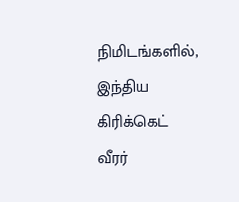நிமிடங்களில், இந்திய கிரிக்கெட் வீரர்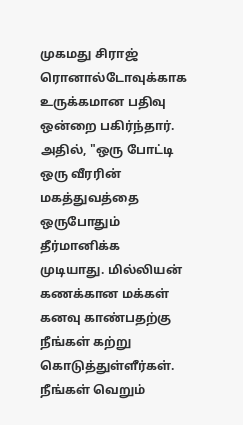முகமது சிராஜ் ரொனால்டோவுக்காக உருக்கமான பதிவு ஒன்றை பகிர்ந்தார். அதில், "ஒரு போட்டி ஒரு வீரரின் மகத்துவத்தை ஒருபோதும் தீர்மானிக்க முடியாது. மில்லியன் கணக்கான மக்கள் கனவு காண்பதற்கு நீங்கள் கற்று கொடுத்துள்ளீர்கள். நீங்கள் வெறும்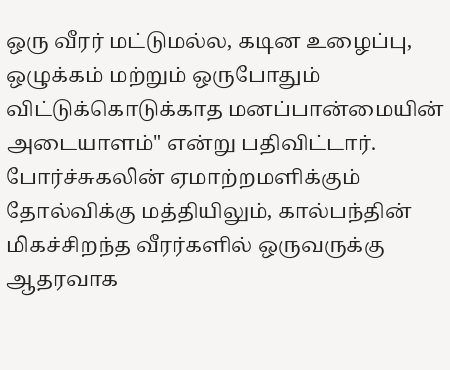ஒரு வீரர் மட்டுமல்ல, கடின உழைப்பு, ஒழுக்கம் மற்றும் ஒருபோதும் விட்டுக்கொடுக்காத மனப்பான்மையின் அடையாளம்" என்று பதிவிட்டார். போர்ச்சுகலின் ஏமாற்றமளிக்கும் தோல்விக்கு மத்தியிலும், கால்பந்தின் மிகச்சிறந்த வீரர்களில் ஒருவருக்கு ஆதரவாக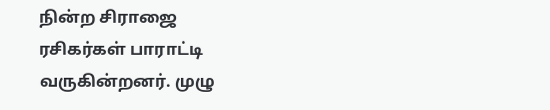நின்ற சிராஜை ரசிகர்கள் பாராட்டி வருகின்றனர். முழு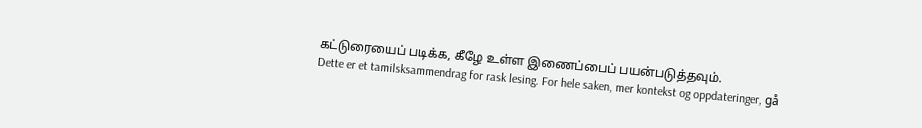கட்டுரையைப் படிக்க, கீழே உள்ள இணைப்பைப் பயன்படுத்தவும்.
Dette er et tamilsksammendrag for rask lesing. For hele saken, mer kontekst og oppdateringer, gå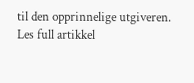til den opprinnelige utgiveren.
Les full artikkel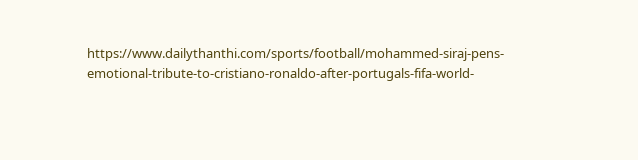https://www.dailythanthi.com/sports/football/mohammed-siraj-pens-emotional-tribute-to-cristiano-ronaldo-after-portugals-fifa-world-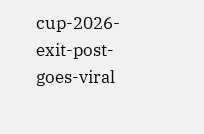cup-2026-exit-post-goes-viral